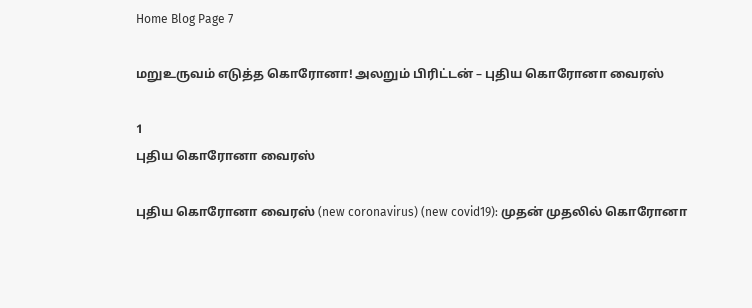Home Blog Page 7

மறுஉருவம் எடுத்த கொரோனா! அலறும் பிரிட்டன் – புதிய கொரோனா வைரஸ்

1
புதிய கொரோனா வைரஸ்

புதிய கொரோனா வைரஸ் (new coronavirus) (new covid19): முதன் முதலில் கொரோனா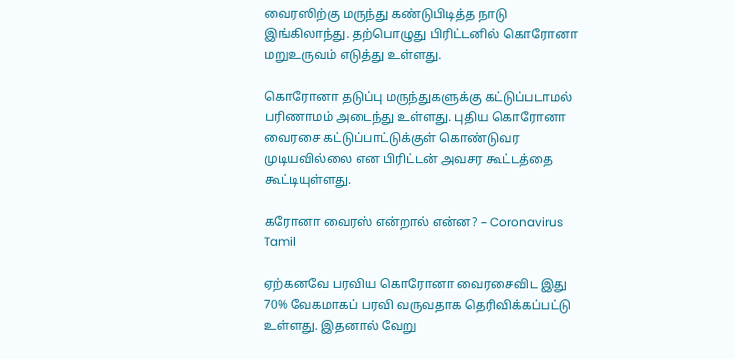வைரஸிற்கு மருந்து கண்டுபிடித்த நாடு இங்கிலாந்து. தற்பொழுது பிரிட்டனில் கொரோனா மறுஉருவம் எடுத்து உள்ளது.

கொரோனா தடுப்பு மருந்துகளுக்கு கட்டுப்படாமல் பரிணாமம் அடைந்து உள்ளது. புதிய கொரோனா வைரசை கட்டுப்பாட்டுக்குள் கொண்டுவர முடியவில்லை என பிரிட்டன் அவசர கூட்டத்தை கூட்டியுள்ளது.

கரோனா வைரஸ் என்றால் என்ன? – Coronavirus Tamil

ஏற்கனவே பரவிய கொரோனா வைரசைவிட இது 70% வேகமாகப் பரவி வருவதாக தெரிவிக்கப்பட்டு உள்ளது. இதனால் வேறு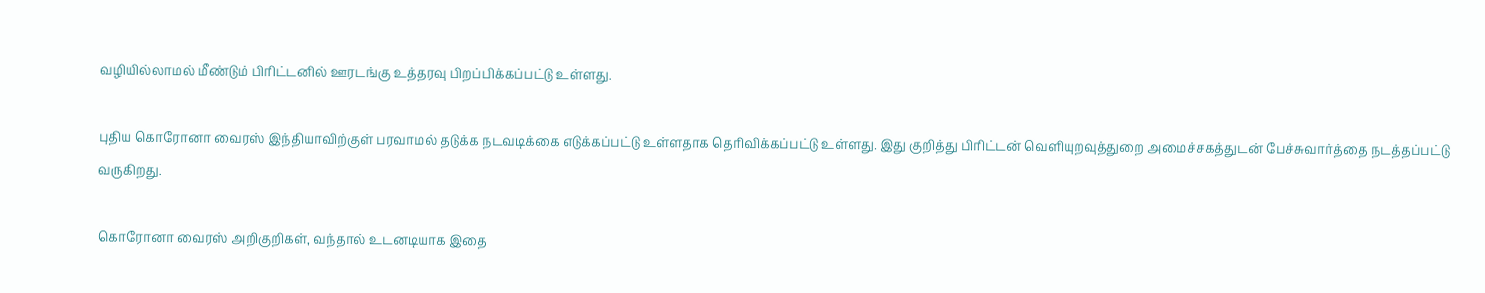வழியில்லாமல் மீண்டும் பிரிட்டனில் ஊரடங்கு உத்தரவு பிறப்பிக்கப்பட்டு உள்ளது.

புதிய கொரோனா வைரஸ் இந்தியாவிற்குள் பரவாமல் தடுக்க நடவடிக்கை எடுக்கப்பட்டு உள்ளதாக தெரிவிக்கப்பட்டு உள்ளது. இது குறித்து பிரிட்டன் வெளியுறவுத்துறை அமைச்சகத்துடன் பேச்சுவார்த்தை நடத்தப்பட்டு வருகிறது.

கொரோனா வைரஸ் அறிகுறிகள், வந்தால் உடனடியாக இதை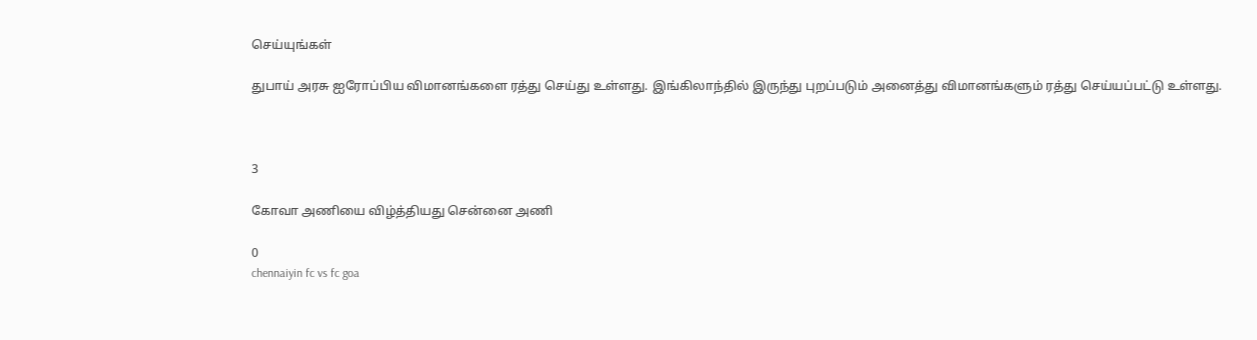செய்யுங்கள்

துபாய் அரசு ஐரோப்பிய விமானங்களை ரத்து செய்து உள்ளது. இங்கிலாந்தில் இருந்து புறப்படும் அனைத்து விமானங்களும் ரத்து செய்யப்பட்டு உள்ளது.



3

கோவா அணியை விழ்த்தியது சென்னை அணி

0
chennaiyin fc vs fc goa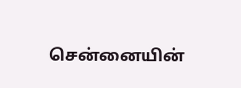சென்னையின்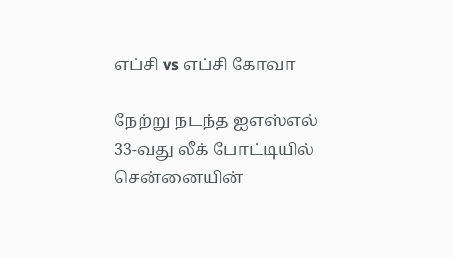எப்சி vs எப்சி கோவா

நேற்று நடந்த ஐஎஸ்எல் 33-வது லீக் போட்டியில் சென்னையின்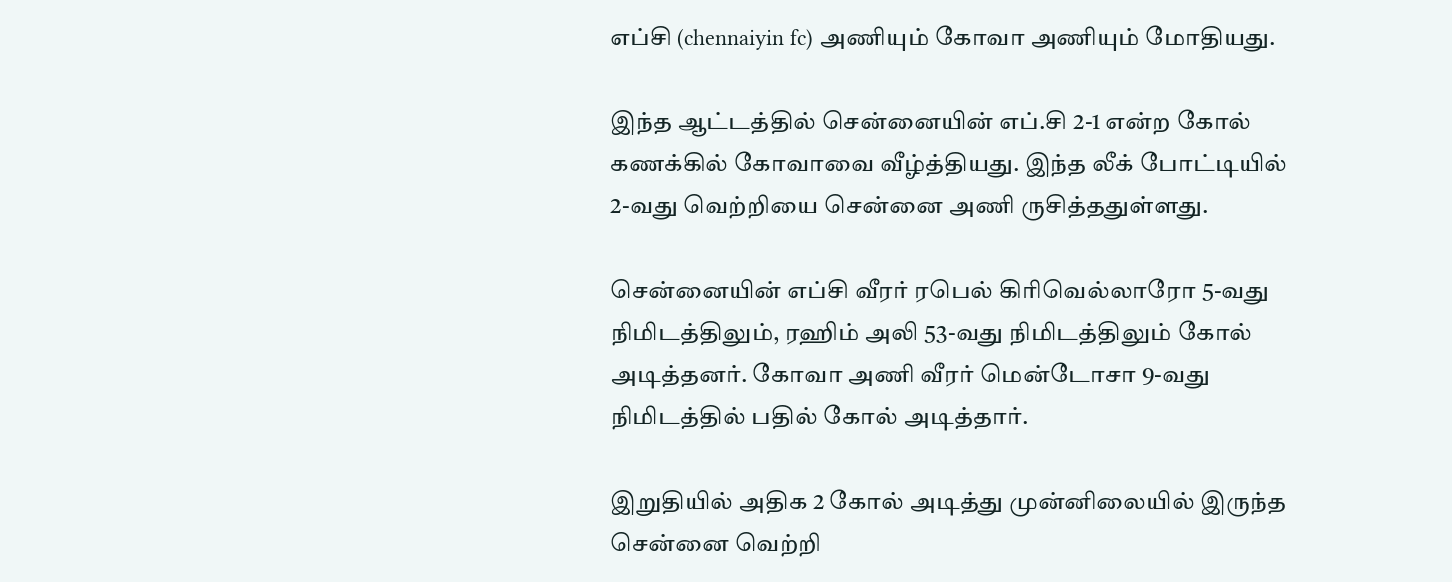எப்சி (chennaiyin fc) அணியும் கோவா அணியும் மோதியது.

இந்த ஆட்டத்தில் சென்னையின் எப்.சி 2-1 என்ற கோல் கணக்கில் கோவாவை வீழ்த்தியது. இந்த லீக் போட்டியில் 2-வது வெற்றியை சென்னை அணி ருசித்ததுள்ளது.

சென்னையின் எப்சி வீரர் ரபெல் கிரிவெல்லாரோ 5-வது நிமிடத்திலும், ரஹிம் அலி 53-வது நிமிடத்திலும் கோல் அடித்தனர். கோவா அணி வீரர் மென்டோசா 9-வது நிமிடத்தில் பதில் கோல் அடித்தார்.

இறுதியில் அதிக 2 கோல் அடித்து முன்னிலையில் இருந்த சென்னை வெற்றி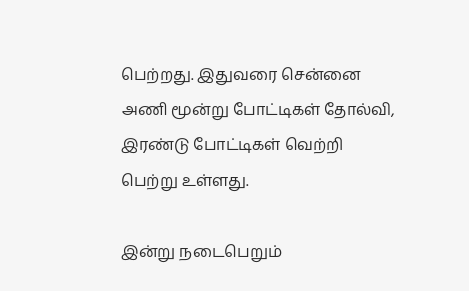பெற்றது. இதுவரை சென்னை அணி மூன்று போட்டிகள் தோல்வி, இரண்டு போட்டிகள் வெற்றி பெற்று உள்ளது.

இன்று நடைபெறும்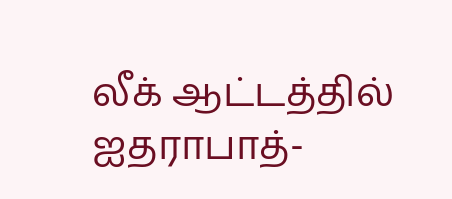லீக் ஆட்டத்தில் ஐதராபாத்-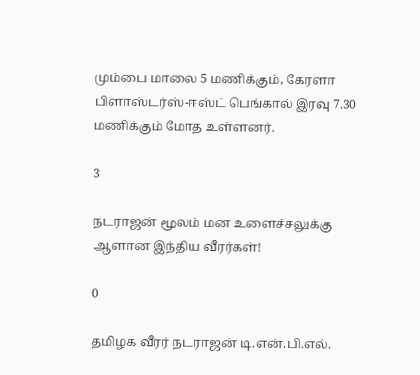மும்பை மாலை 5 மணிக்கும், கேரளா பிளாஸ்டர்ஸ்-ஈஸ்ட் பெங்கால் இரவு 7.30 மணிக்கும் மோத உள்ளனர்.

3

நடராஜன் மூலம் மன உளைச்சலுக்கு ஆளான இந்திய வீரர்கள்!

0

தமிழக வீரர் நடராஜன் டி.என்.பி.எல்.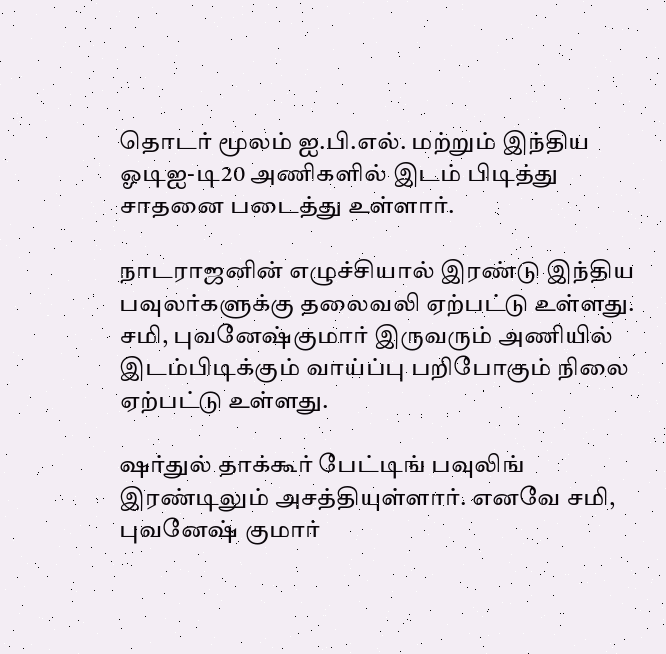தொடர் மூலம் ஐ.பி.எல். மற்றும் இந்திய ஓடிஐ-டி20 அணிகளில் இடம் பிடித்து சாதனை படைத்து உள்ளார்.

நாடராஜனின் எழுச்சியால் இரண்டு இந்திய பவுலர்களுக்கு தலைவலி ஏற்பட்டு உள்ளது. சமி, புவனேஷ்குமார் இருவரும் அணியில் இடம்பிடிக்கும் வாய்ப்பு பறிபோகும் நிலை ஏற்பட்டு உள்ளது.

ஷர்துல் தாக்கூர் பேட்டிங் பவுலிங் இரண்டிலும் அசத்தியுள்ளார். எனவே சமி, புவனேஷ் குமார்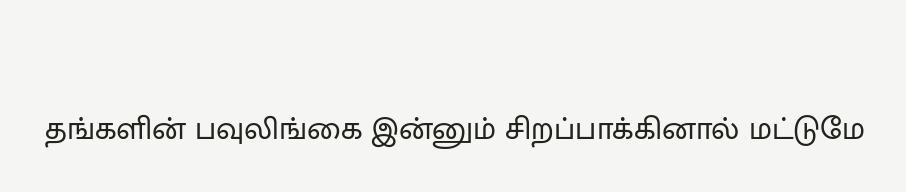தங்களின் பவுலிங்கை இன்னும் சிறப்பாக்கினால் மட்டுமே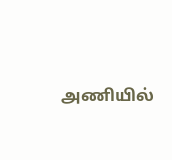அணியில்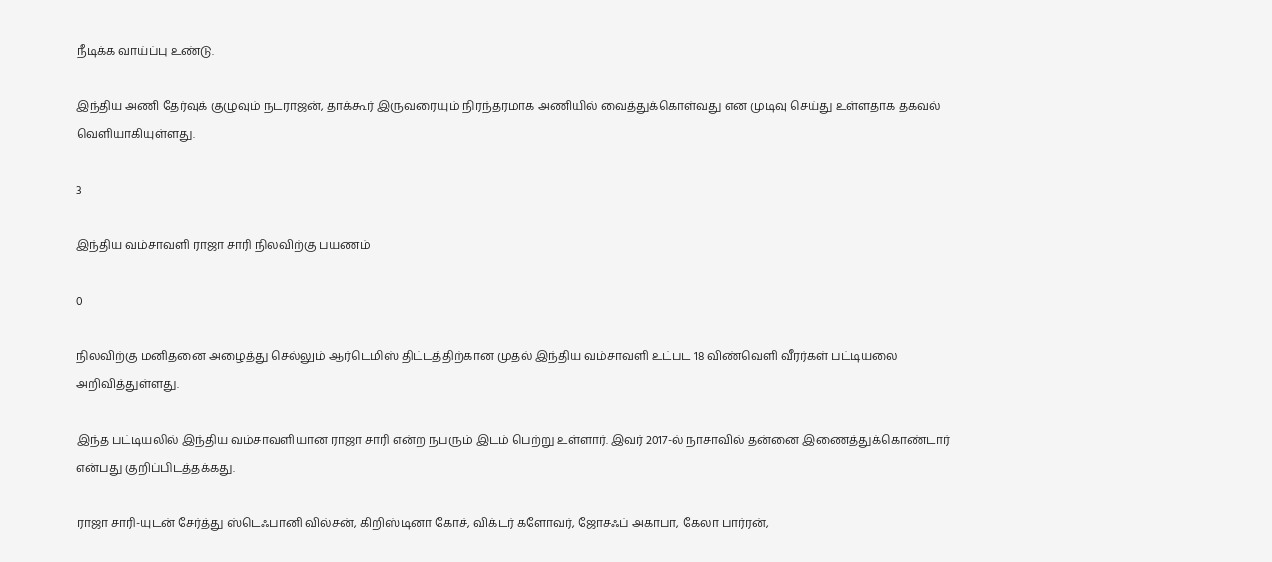நீடிக்க வாய்ப்பு உண்டு.

இந்திய அணி தேர்வுக் குழுவும் நடராஜன், தாக்கூர் இருவரையும் நிரந்தரமாக அணியில் வைத்துக்கொள்வது என முடிவு செய்து உள்ளதாக தகவல் வெளியாகியுள்ளது.

3

இந்திய வம்சாவளி ராஜா சாரி நிலவிற்கு பயணம்

0

நிலவிற்கு மனிதனை அழைத்து செல்லும் ஆர்டெமிஸ் திட்டத்திற்கான முதல் இந்திய வம்சாவளி உட்பட 18 விண்வெளி வீரர்கள் பட்டியலை அறிவித்துள்ளது.

இந்த பட்டியலில் இந்திய வம்சாவளியான ராஜா சாரி என்ற நபரும் இடம் பெற்று உள்ளார். இவர் 2017-ல் நாசாவில் தன்னை இணைத்துக்கொண்டார் என்பது குறிப்பிடத்தக்கது.

ராஜா சாரி-யுடன் சேர்த்து ஸ்டெஃபானி வில்சன், கிறிஸ்டினா கோச், விக்டர் களோவர், ஜோசஃப் அகாபா, கேலா பார்ரன்,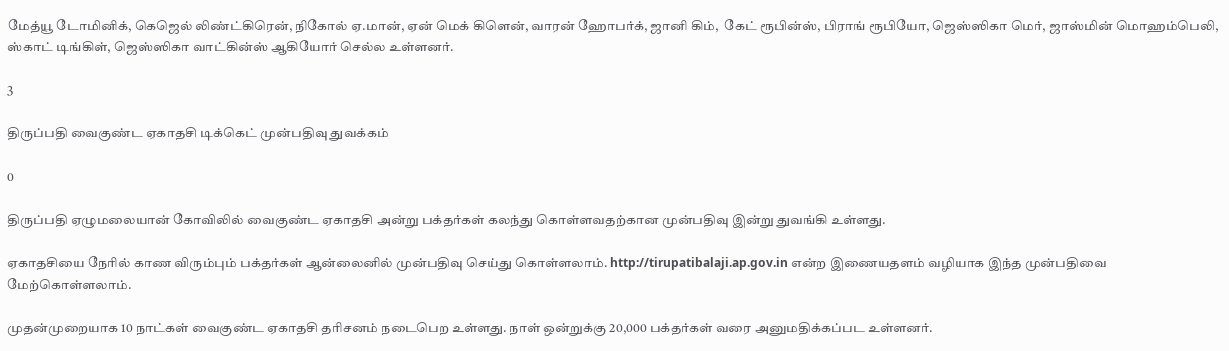மேத்யூ டோமினிக், கெஜெல் லிண்ட்கிரென், நிகோல் ஏ.மான், ஏன் மெக் கிளென், வாரன் ஹோபர்க், ஜானி கிம்,  கேட் ரூபின்ஸ், பிராங் ரூபியோ, ஜெஸ்ஸிகா மெர், ஜாஸ்மின் மொஹம்பெலி, ஸ்காட் டிங்கிள், ஜெஸ்ஸிகா வாட்கின்ஸ் ஆகியோர் செல்ல உள்ளனர்.

3

திருப்பதி வைகுண்ட ஏகாதசி டிக்கெட் முன்பதிவு துவக்கம்

0

திருப்பதி ஏழுமலையான் கோவிலில் வைகுண்ட ஏகாதசி அன்று பக்தர்கள் கலந்து கொள்ளவதற்கான முன்பதிவு இன்று துவங்கி உள்ளது.

ஏகாதசியை நேரில் காண விரும்பும் பக்தர்கள் ஆன்லைனில் முன்பதிவு செய்து கொள்ளலாம். http://tirupatibalaji.ap.gov.in என்ற இணையதளம் வழியாக இந்த முன்பதிவை மேற்கொள்ளலாம்.

முதன்முறையாக 10 நாட்கள் வைகுண்ட ஏகாதசி தரிசனம் நடைபெற உள்ளது. நாள் ஒன்றுக்கு 20,000 பக்தர்கள் வரை அனுமதிக்கப்பட உள்ளனர்.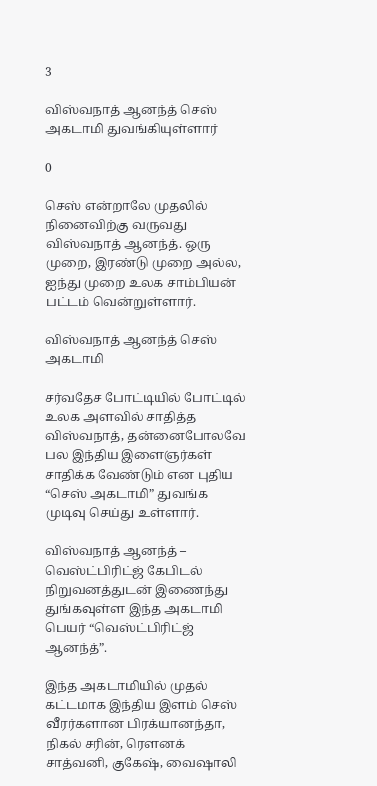3

விஸ்வநாத் ஆனந்த் செஸ் அகடாமி துவங்கியுள்ளார்

0

செஸ் என்றாலே முதலில் நினைவிற்கு வருவது விஸ்வநாத் ஆனந்த். ஒரு முறை, இரண்டு முறை அல்ல, ஐந்து முறை உலக சாம்பியன் பட்டம் வென்றுள்ளார்.

விஸ்வநாத் ஆனந்த் செஸ் அகடாமி

சர்வதேச போட்டியில் போட்டில் உலக அளவில் சாதித்த விஸ்வநாத், தன்னைபோலவே பல இந்திய இளைஞர்கள் சாதிக்க வேண்டும் என புதிய “செஸ் அகடாமி” துவங்க முடிவு செய்து உள்ளார்.

விஸ்வநாத் ஆனந்த் – வெஸ்ட்பிரிட்ஜ் கேபிடல் நிறுவனத்துடன் இணைந்து துங்கவுள்ள இந்த அகடாமி பெயர் “வெஸ்ட்பிரிட்ஜ் ஆனந்த்”.

இந்த அகடாமியில் முதல் கட்டமாக இந்திய இளம் செஸ் வீரர்களான பிரக்யானந்தா, நிகல் சரின், ரௌனக் சாத்வனி, குகேஷ், வைஷாலி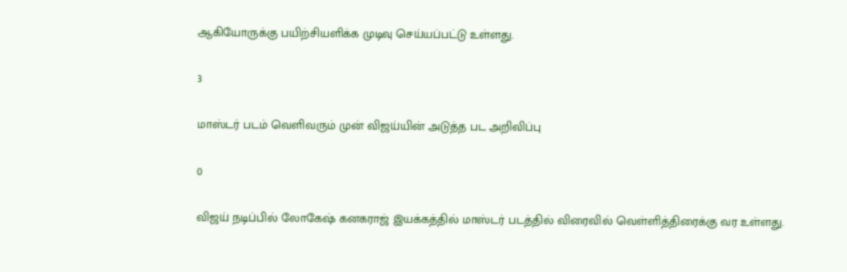ஆகியோருக்கு பயிற்சியளிக்க முடிவு செய்யப்பட்டு உள்ளது.

3

மாஸ்டர் படம் வெளிவரும் முன் விஜய்யின் அடுத்த பட அறிவிப்பு

0

விஜய் நடிப்பில் லோகேஷ் கனகராஜ் இயக்கத்தில் மாஸ்டர் படத்தில் விரைவில் வெள்ளித்திரைக்கு வர உள்ளது.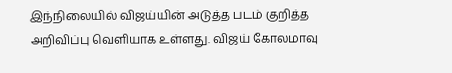இந்நிலையில் விஜய்யின் அடுத்த படம் குறித்த அறிவிப்பு வெளியாக உள்ளது. விஜய் கோலமாவு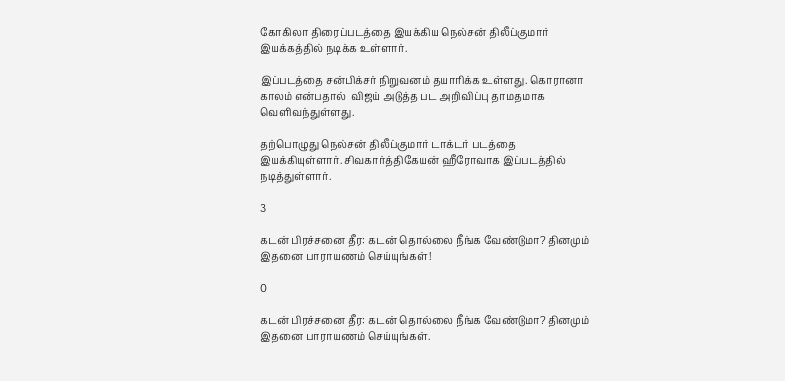கோகிலா திரைப்படத்தை இயக்கிய நெல்சன் திலீப்குமார் இயக்கத்தில் நடிக்க உள்ளார்.

இப்படத்தை சன்பிக்சர் நிறுவனம் தயாரிக்க உள்ளது. கொரானா காலம் என்பதால்  விஜய் அடுத்த பட அறிவிப்பு தாமதமாக வெளிவந்துள்ளது.

தற்பொழுது நெல்சன் திலீப்குமார் டாக்டர் படத்தை இயக்கியுள்ளார். சிவகார்த்திகேயன் ஹீரோவாக இப்படத்தில் நடித்துள்ளார்.

3

கடன் பிரச்சனை தீர: கடன் தொல்லை நீங்க வேண்டுமா? தினமும் இதனை பாராயணம் செய்யுங்கள்!

0

கடன் பிரச்சனை தீர: கடன் தொல்லை நீங்க வேண்டுமா? தினமும் இதனை பாராயணம் செய்யுங்கள்.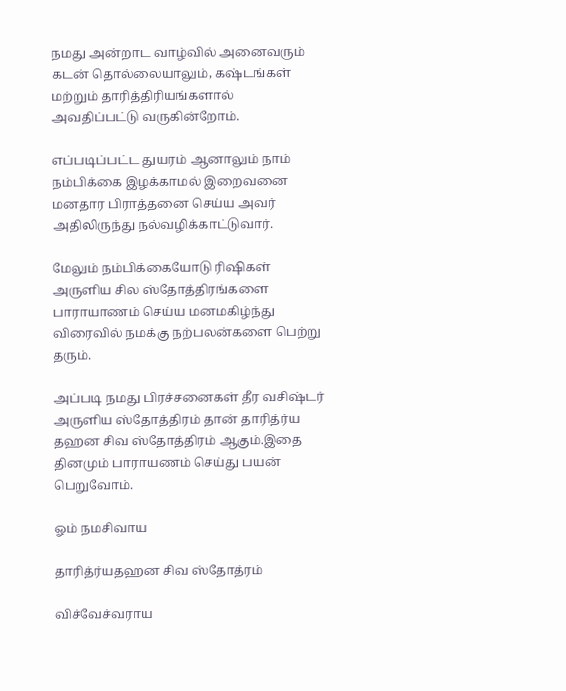நமது அன்றாட வாழ்வில் அனைவரும் கடன் தொல்லையாலும், கஷ்டங்கள் மற்றும் தாரித்திரியங்களால் அவதிப்பட்டு வருகின்றோம்.

எப்படிப்பட்ட துயரம் ஆனாலும் நாம் நம்பிக்கை இழக்காமல் இறைவனை மனதார பிராத்தனை செய்ய அவர் அதிலிருந்து நல்வழிக்காட்டுவார்.

மேலும் நம்பிக்கையோடு ரிஷிகள் அருளிய சில ஸ்தோத்திரங்களை பாராயாணம் செய்ய மனமகிழ்ந்து விரைவில் நமக்கு நற்பலன்களை பெற்று தரும்.

அப்படி நமது பிரச்சனைகள் தீர வசிஷ்டர் அருளிய ஸ்தோத்திரம் தான் தாரித்ர்ய தஹன சிவ ஸ்தோத்திரம் ஆகும்.இதை தினமும் பாராயணம் செய்து பயன் பெறுவோம்.

ஓம் நமசிவாய

தாரித்ர்யதஹன சிவ ஸ்தோத்ரம்

விச்வேச்வராய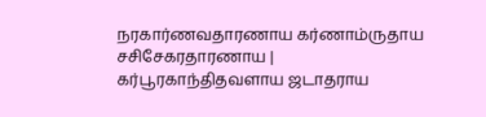நரகார்ணவதாரணாய கர்ணாம்ருதாய சசிசேகரதாரணாய |
கர்பூரகாந்திதவளாய ஜடாதராய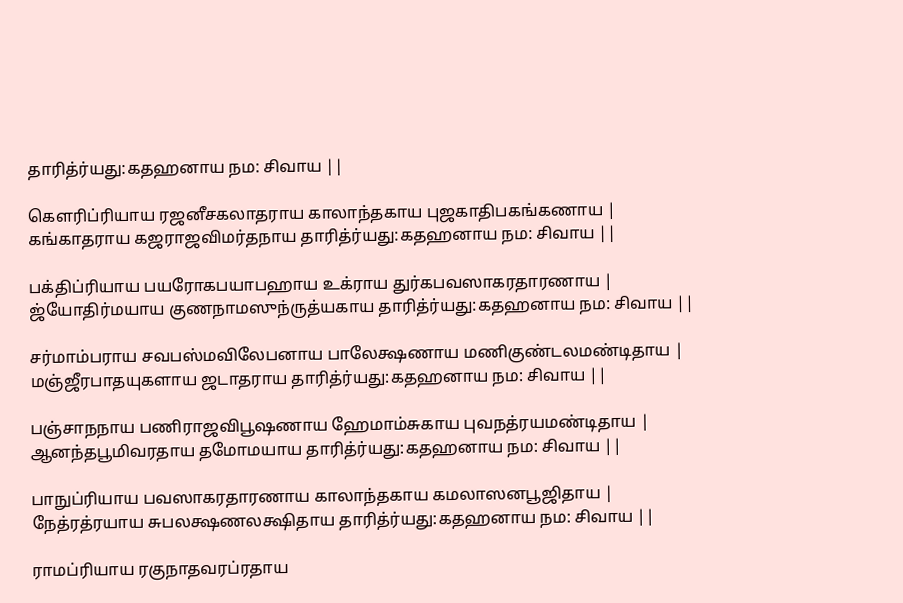தாரித்ர்யது:கதஹனாய நம: சிவாய ||

கௌரிப்ரியாய ரஜனீசகலாதராய காலாந்தகாய புஜகாதிபகங்கணாய |
கங்காதராய கஜராஜவிமர்தநாய தாரித்ர்யது:கதஹனாய நம: சிவாய ||

பக்திப்ரியாய பயரோகபயாபஹாய உக்ராய துர்கபவஸாகரதாரணாய |
ஜ்யோதிர்மயாய குணநாமஸுந்ருத்யகாய தாரித்ர்யது:கதஹனாய நம: சிவாய ||

சர்மாம்பராய சவபஸ்மவிலேபனாய பாலேக்ஷணாய மணிகுண்டலமண்டிதாய |
மஞ்ஜீரபாதயுகளாய ஜடாதராய தாரித்ர்யது:கதஹனாய நம: சிவாய ||

பஞ்சாநநாய பணிராஜவிபூஷணாய ஹேமாம்சுகாய புவநத்ரயமண்டிதாய |
ஆனந்தபூமிவரதாய தமோமயாய தாரித்ர்யது:கதஹனாய நம: சிவாய ||

பாநுப்ரியாய பவஸாகரதாரணாய காலாந்தகாய கமலாஸனபூஜிதாய |
நேத்ரத்ரயாய சுபலக்ஷணலக்ஷிதாய தாரித்ர்யது:கதஹனாய நம: சிவாய ||

ராமப்ரியாய ரகுநாதவரப்ரதாய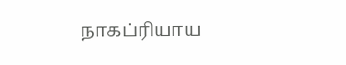நாகப்ரியாய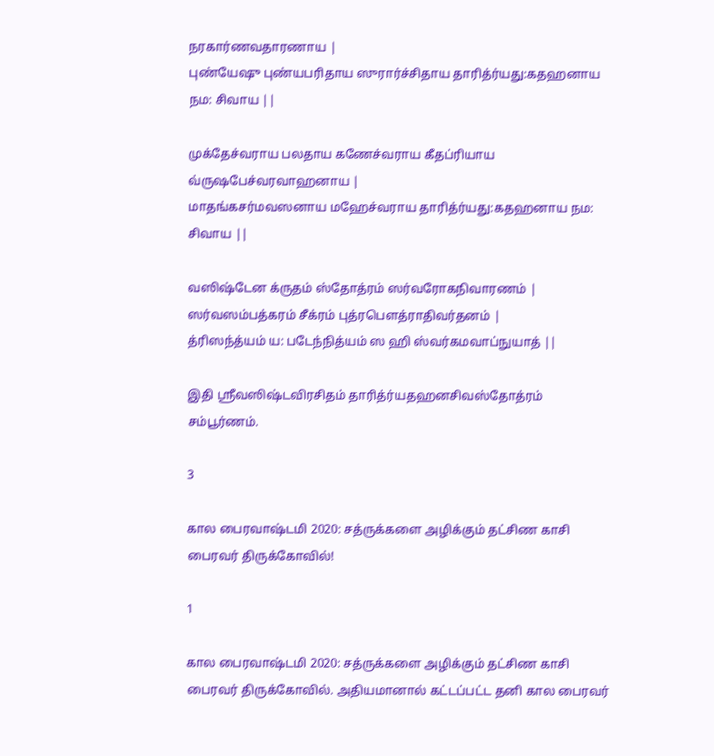நரகார்ணவதாரணாய |
புண்யேஷு புண்யபரிதாய ஸுரார்ச்சிதாய தாரித்ர்யது:கதஹனாய நம: சிவாய ||

முக்தேச்வராய பலதாய கணேச்வராய கீதப்ரியாய வ்ருஷபேச்வரவாஹனாய |
மாதங்கசர்மவஸனாய மஹேச்வராய தாரித்ர்யது:கதஹனாய நம: சிவாய ||

வஸிஷ்டேன க்ருதம் ஸ்தோத்ரம் ஸர்வரோகநிவாரணம் |
ஸர்வஸம்பத்கரம் சீக்ரம் புத்ரபௌத்ராதிவர்தனம் |
த்ரிஸந்த்யம் ய: படேந்நித்யம் ஸ ஹி ஸ்வர்கமவாப்நுயாத் ||

இதி ஸ்ரீவஸிஷ்டவிரசிதம் தாரித்ர்யதஹனசிவஸ்தோத்ரம் சம்பூர்ணம்.

3

கால பைரவாஷ்டமி 2020: சத்ருக்களை அழிக்கும் தட்சிண காசி பைரவர் திருக்கோவில்!

1

கால பைரவாஷ்டமி 2020: சத்ருக்களை அழிக்கும் தட்சிண காசி பைரவர் திருக்கோவில். அதியமானால் கட்டப்பட்ட தனி கால பைரவர்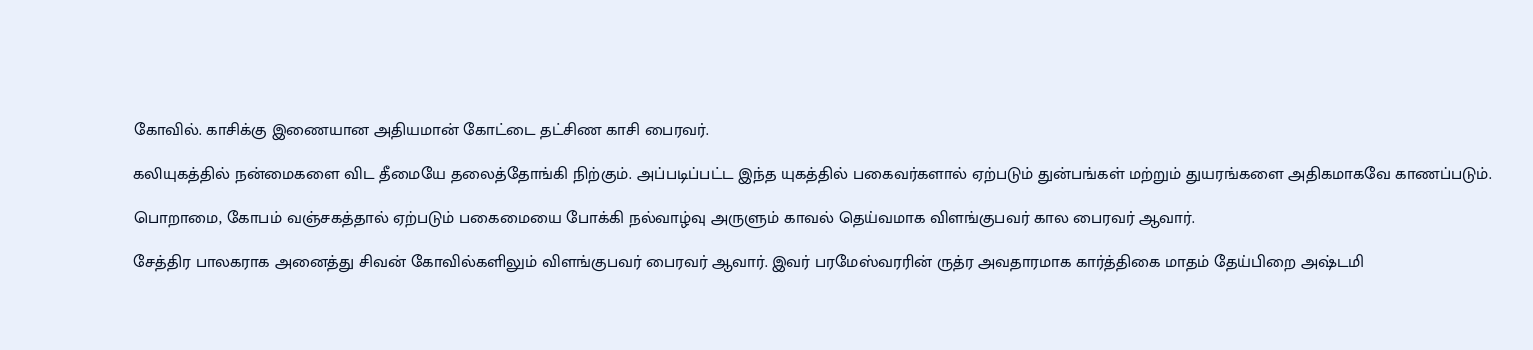கோவில். காசிக்கு இணையான அதியமான் கோட்டை தட்சிண காசி பைரவர்.

கலியுகத்தில் நன்மைகளை விட தீமையே தலைத்தோங்கி நிற்கும். அப்படிப்பட்ட இந்த யுகத்தில் பகைவர்களால் ஏற்படும் துன்பங்கள் மற்றும் துயரங்களை அதிகமாகவே காணப்படும்.

பொறாமை, கோபம் வஞ்சகத்தால் ஏற்படும் பகைமையை போக்கி நல்வாழ்வு அருளும் காவல் தெய்வமாக விளங்குபவர் கால பைரவர் ஆவார்.

சேத்திர பாலகராக அனைத்து சிவன் கோவில்களிலும் விளங்குபவர் பைரவர் ஆவார். இவர் பரமேஸ்வரரின் ருத்ர அவதாரமாக கார்த்திகை மாதம் தேய்பிறை அஷ்டமி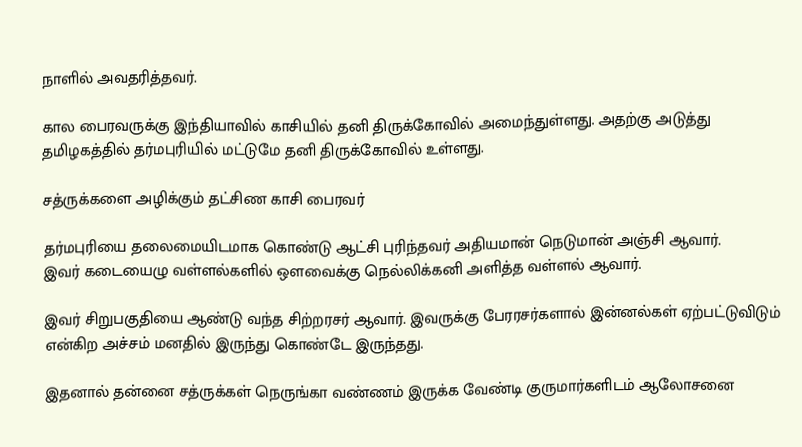நாளில் அவதரித்தவர்.

கால பைரவருக்கு இந்தியாவில் காசியில் தனி திருக்கோவில் அமைந்துள்ளது. அதற்கு அடுத்து தமிழகத்தில் தர்மபுரியில் மட்டுமே தனி திருக்கோவில் உள்ளது.

சத்ருக்களை அழிக்கும் தட்சிண காசி பைரவர்

தர்மபுரியை தலைமையிடமாக கொண்டு ஆட்சி புரிந்தவர் அதியமான் நெடுமான் அஞ்சி ஆவார்.
இவர் கடையைழு வள்ளல்களில் ஔவைக்கு நெல்லிக்கனி அளித்த வள்ளல் ஆவார்.

இவர் சிறுபகுதியை ஆண்டு வந்த சிற்றரசர் ஆவார். இவருக்கு பேரரசர்களால் இன்னல்கள் ஏற்பட்டுவிடும் என்கிற அச்சம் மனதில் இருந்து கொண்டே இருந்தது.

இதனால் தன்னை சத்ருக்கள் நெருங்கா வண்ணம் இருக்க வேண்டி குருமார்களிடம் ஆலோசனை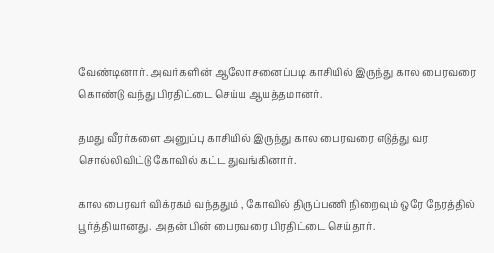வேண்டினார். அவர்களின் ஆலோசனைப்படி காசியில் இருந்து கால பைரவரை கொண்டு வந்து பிரதிட்டை செய்ய ஆயத்தமானர்.

தமது வீரர்களை அனுப்பு காசியில் இருந்து கால பைரவரை எடுத்து வர சொல்லிவிட்டு கோவில் கட்ட துவங்கினார்.

கால பைரவர் விக்ரகம் வந்ததும் , கோவில் திருப்பணி நிறைவும் ஒரே நேரத்தில் பூர்த்தியானது. அதன் பின் பைரவரை பிரதிட்டை செய்தார்.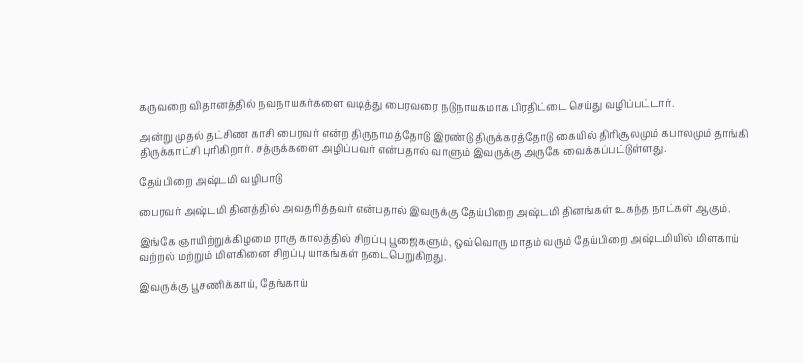கருவறை விதானத்தில் நவநாயகர்களை வடித்து பைரவரை நடுநாயகமாக பிரதிட்டை செய்து வழிப்பட்டார்.

அன்று முதல் தட்சிண காசி பைரவர் என்ற திருநாமத்தோடு இரண்டு திருக்கரத்தோடு கையில் திரிசூலமும் கபாலமும் தாங்கி திருக்காட்சி புரிகிறார். சத்ருக்களை அழிப்பவர் என்பதால் வாளும் இவருக்கு அருகே வைக்கப்பட்டுள்ளது.

தேய்பிறை அஷ்டமி வழிபாடு

பைரவர் அஷ்டமி தினத்தில் அவதரித்தவர் என்பதால் இவருக்கு தேய்பிறை அஷ்டமி தினங்கள் உகந்த நாட்கள் ஆகும்.

இங்கே ஞாயிற்றுக்கிழமை ராகு காலத்தில் சிறப்பு பூஜைகளும், ஒவ்வொரு மாதம் வரும் தேய்பிறை அஷ்டமியில் மிளகாய் வற்றல் மற்றும் மிளகினை சிறப்பு யாகங்கள் நடைபெறுகிறது.

இவருக்கு பூசணிக்காய், தேங்காய்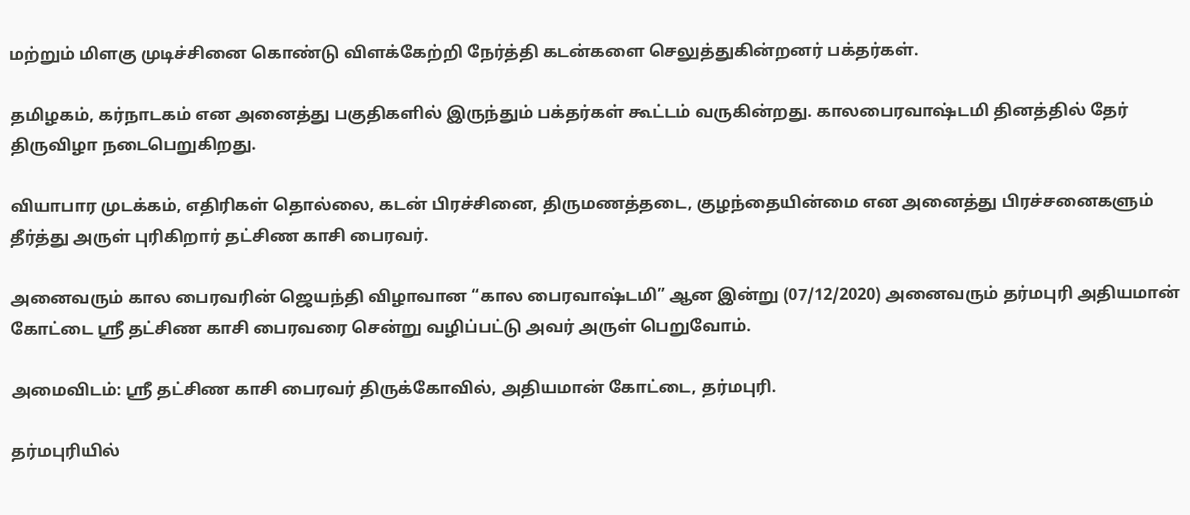மற்றும் மிளகு முடிச்சினை கொண்டு விளக்கேற்றி நேர்த்தி கடன்களை செலுத்துகின்றனர் பக்தர்கள்.

தமிழகம், கர்நாடகம் என அனைத்து பகுதிகளில் இருந்தும் பக்தர்கள் கூட்டம் வருகின்றது. காலபைரவாஷ்டமி தினத்தில் தேர் திருவிழா நடைபெறுகிறது.

வியாபார முடக்கம், எதிரிகள் தொல்லை, கடன் பிரச்சினை, திருமணத்தடை, குழந்தையின்மை என அனைத்து பிரச்சனைகளும் தீர்த்து அருள் புரிகிறார் தட்சிண காசி பைரவர்.

அனைவரும் கால பைரவரின் ஜெயந்தி விழாவான “கால பைரவாஷ்டமி” ஆன இன்று (07/12/2020) அனைவரும் தர்மபுரி அதியமான் கோட்டை ஸ்ரீ தட்சிண காசி பைரவரை சென்று வழிப்பட்டு அவர் அருள் பெறுவோம்.

அமைவிடம்: ஸ்ரீ தட்சிண காசி பைரவர் திருக்கோவில், அதியமான் கோட்டை, தர்மபுரி.

தர்மபுரியில்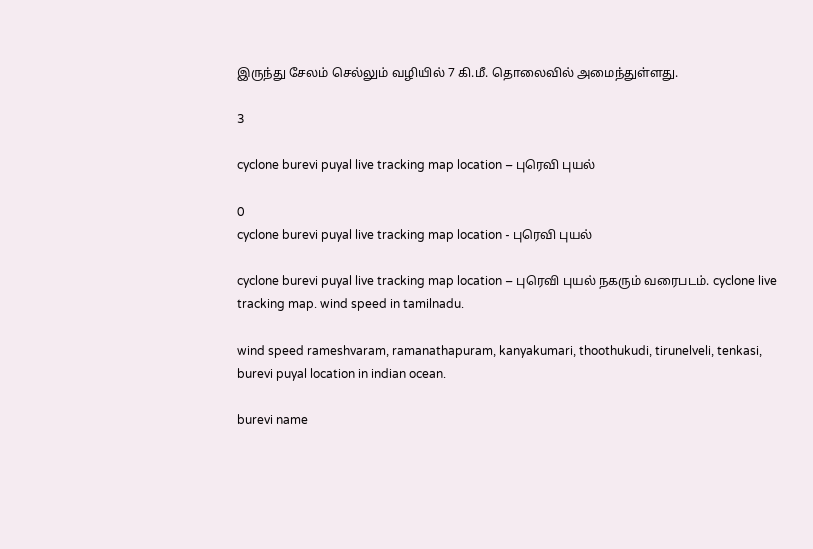இருந்து சேலம் செல்லும் வழியில் 7 கி.மீ. தொலைவில் அமைந்துள்ளது.

3

cyclone burevi puyal live tracking map location – புரெவி புயல்

0
cyclone burevi puyal live tracking map location - புரெவி புயல்

cyclone burevi puyal live tracking map location – புரெவி புயல் நகரும் வரைபடம். cyclone live tracking map. wind speed in tamilnadu.

wind speed rameshvaram, ramanathapuram, kanyakumari, thoothukudi, tirunelveli, tenkasi, burevi puyal location in indian ocean.

burevi name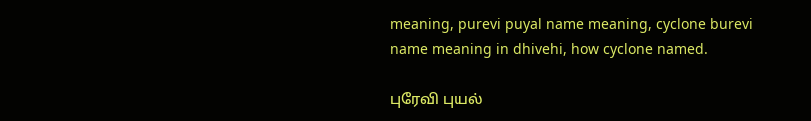meaning, purevi puyal name meaning, cyclone burevi name meaning in dhivehi, how cyclone named.

புரேவி புயல்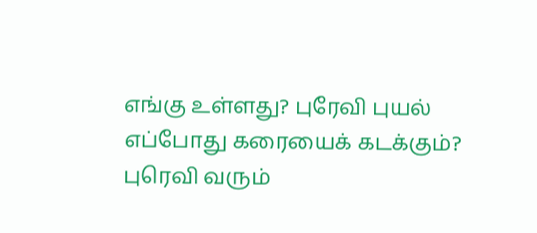எங்கு உள்ளது? புரேவி புயல் எப்போது கரையைக் கடக்கும்? புரெவி வரும்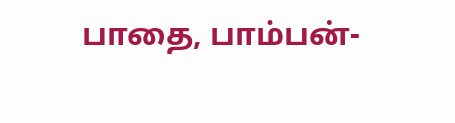பாதை, பாம்பன்-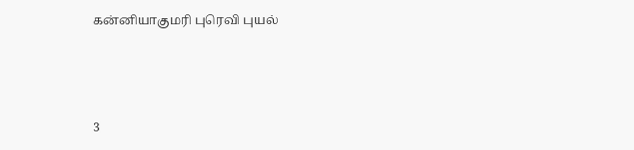கன்னியாகுமரி புரெவி புயல்



3